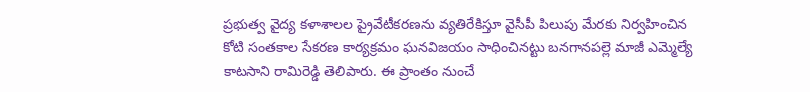ప్రభుత్వ వైద్య కళాశాలల ప్రైవేటీకరణను వ్యతిరేకిస్తూ వైసీపీ పిలుపు మేరకు నిర్వహించిన కోటి సంతకాల సేకరణ కార్యక్రమం ఘనవిజయం సాధించినట్టు బనగానపల్లె మాజీ ఎమ్మెల్యే కాటసాని రామిరెడ్డి తెలిపారు. ఈ ప్రాంతం నుంచే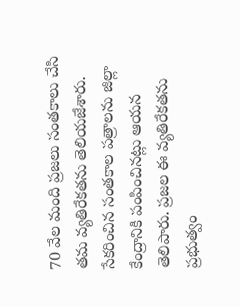70 వేల మంది ప్రజలు సంతకాలు చేసి తమ వ్యతిరేకతను తెలియజేశారు. సేకరించిన సంతకాల పత్రాలను జిల్లా కేంద్రానికి పంపించినట్లు ఆయన తెలిపారు. ప్రజల ఈ వ్యతిరేకతను ప్రభుత్వం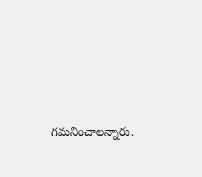గమనించాలన్నారు.